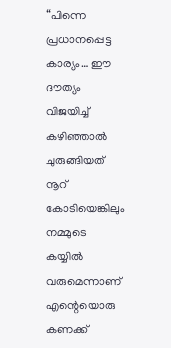“പിന്നെ പ്രധാനപ്പെട്ട കാര്യം… ഈ ദൗത്യം വിജയിച്ച് കഴിഞ്ഞാൽ ചുരുങ്ങിയത് നൂറ് കോടിയെങ്കിലും നമ്മുടെ കയ്യിൽ വരുമെന്നാണ് എന്റെയൊരു കണക്ക്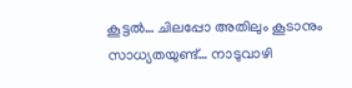കൂട്ടൽ… ചിലപ്പോ അതിലും കൂടാനും സാധ്യതയുണ്ട്… നാടുവാഴി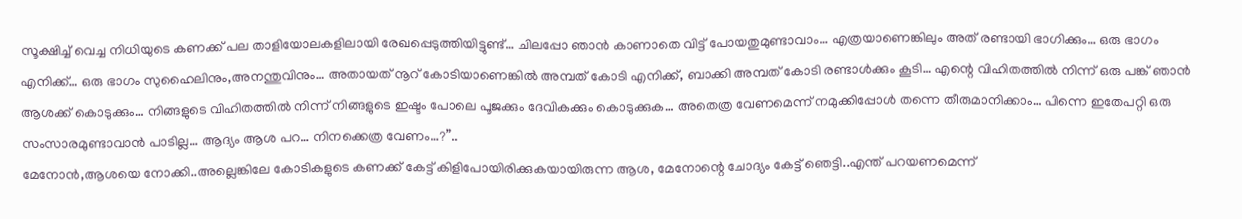സൂക്ഷിച്ച് വെച്ച നിധിയുടെ കണക്ക് പല താളിയോലകളിലായി രേഖപ്പെടുത്തിയിട്ടുണ്ട്… ചിലപ്പോ ഞാൻ കാണാതെ വിട്ട് പോയതുമുണ്ടാവാം… എത്രയാണെങ്കിലും അത് രണ്ടായി ഭാഗിക്കും… ഒരു ഭാഗം എനിക്ക്… ഒരു ഭാഗം സുഹൈലിനും,അനന്തുവിനും… അതായത് നൂറ് കോടിയാണെങ്കിൽ അമ്പത് കോടി എനിക്ക്, ബാക്കി അമ്പത് കോടി രണ്ടാൾക്കും കൂടി… എന്റെ വിഹിതത്തിൽ നിന്ന് ഒരു പങ്ക് ഞാൻ ആശക്ക് കൊടുക്കും… നിങ്ങളുടെ വിഹിതത്തിൽ നിന്ന് നിങ്ങളുടെ ഇഷ്ടം പോലെ പൂജക്കും ദേവികക്കും കൊടുക്കുക… അതെത്ര വേണമെന്ന് നമുക്കിപ്പോൾ തന്നെ തീരുമാനിക്കാം… പിന്നെ ഇതേപറ്റി ഒരു സംസാരമുണ്ടാവാൻ പാടില്ല… ആദ്യം ആശ പറ… നിനക്കെത്ര വേണം…?”..
മേനോൻ,ആശയെ നോക്കി..അല്ലെങ്കിലേ കോടികളുടെ കണക്ക് കേട്ട് കിളിപോയിരിക്കുകയായിരുന്ന ആശ, മേനോന്റെ ചോദ്യം കേട്ട് ഞെട്ടി..എന്ത് പറയണമെന്ന്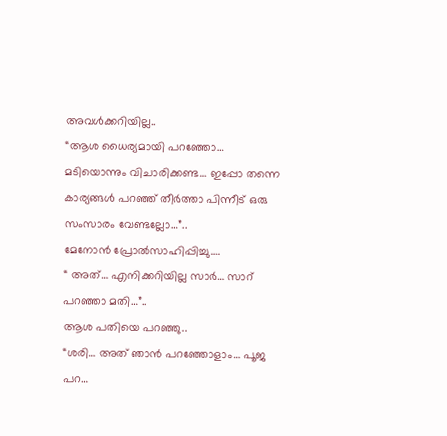അവൾക്കറിയില്ല..
“ആശ ധൈര്യമായി പറഞ്ഞോ… മടിയൊന്നും വിചാരിക്കണ്ട… ഇപ്പോ തന്നെ കാര്യങ്ങൾ പറഞ്ഞ് തീർത്താ പിന്നീട് ഒരു സംസാരം വേണ്ടല്ലോ…”..
മേനോൻ പ്രോൽസാഹിപ്പിച്ചു….
“ അത്… എനിക്കറിയില്ല സാർ… സാറ് പറഞ്ഞാ മതി…”..
ആശ പതിയെ പറഞ്ഞു..
“ശരി… അത് ഞാൻ പറഞ്ഞോളാം… പൂജ പറ…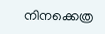നിനക്കെത്ര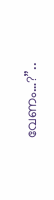വേണം…?”..